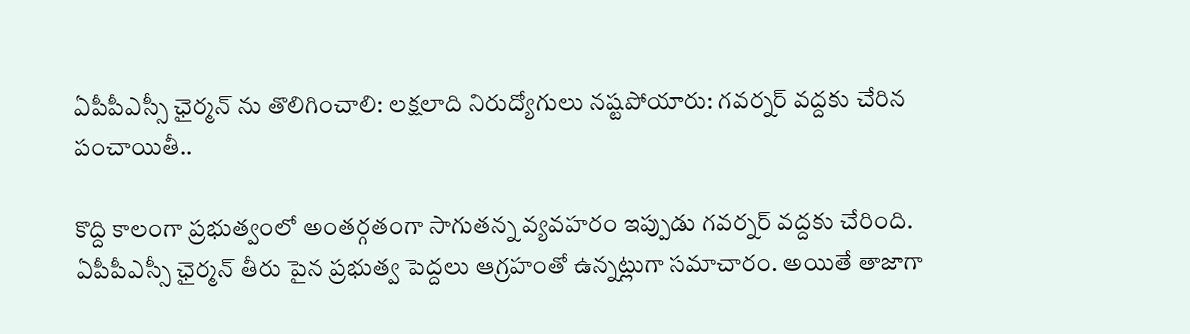ఏపీపీఎస్సీ ఛైర్మన్ ను తొలిగించాలి: లక్షలాది నిరుద్యోగులు నష్టపోయారు: గవర్నర్ వద్దకు చేరిన పంచాయితీ..

కొద్ది కాలంగా ప్రభుత్వంలో అంతర్గతంగా సాగుతన్న వ్యవహరం ఇప్పుడు గవర్నర్ వద్దకు చేరింది. ఏపీపీఎస్సీ ఛైర్మన్ తీరు పైన ప్రభుత్వ పెద్దలు ఆగ్రహంతో ఉన్నట్లుగా సమాచారం. అయితే తాజాగా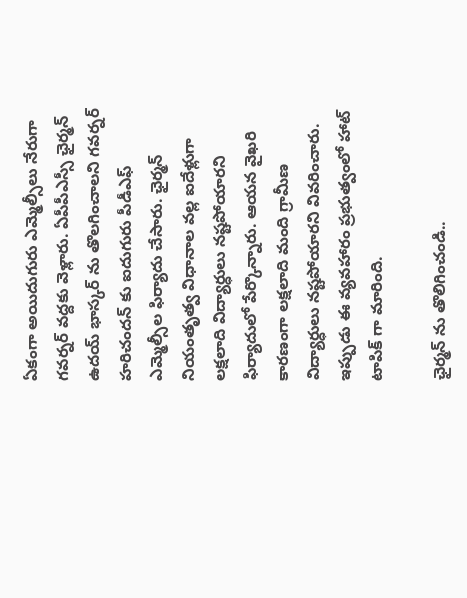ఏకంగా అయిదుగురు ఎమ్మెల్సీలు నేరుగా గవర్నర్ వద్దకు వెళ్లారు. ఏపీపీఎస్సీ ఛైర్మన్ ఉదయ్ భాస్కర్ ను తొలగించాలని గవర్నర్ హరిచందన్ కు ఐదుగురు పీడీఎఫ్ ఎమ్మెల్సీల ఫిర్యాదు చేసారు. ఛైర్మన్ నియంతృత్వ విధానాల వల్ల ఐదేళ్లుగా లక్షలాది విద్యార్ధులు నష్టపోయారని ఫిర్యాదులో పేర్కొన్నారు. ఆయన వైఖరి కారణంగా లక్షలాది మంది గ్రామీణ విద్యార్ధులు నష్టపోయారని వివరించారు. ఇప్పుడు ఈ వ్యవహారం ప్రభుత్వంలో హాట్ టాపిక్ గా మారింది.

ఛైర్మన్ ను తొలిగించండి..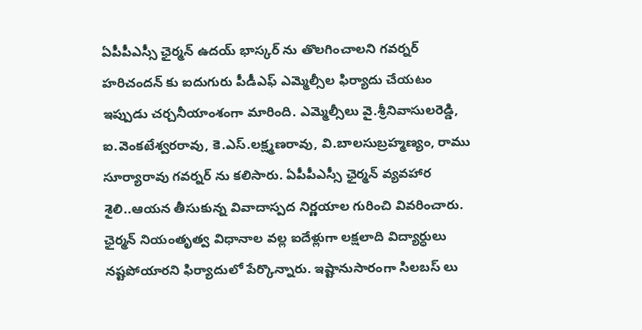ఏపీపీఎస్సీ ఛైర్మన్ ఉదయ్ భాస్కర్ ను తొలగించాలని గవర్నర్ హరిచందన్ కు ఐదుగురు పీడీఎఫ్ ఎమ్మెల్సీల ఫిర్యాదు చేయటం ఇప్పుడు చర్చనీయాంశంగా మారింది. ఎమ్మెల్సీలు వై.శ్రీనివాసులరెడ్డి, ఐ.వెంకటేశ్వరరావు, కె.ఎస్.లక్ష్మణరావు, వి.బాలసుబ్రహ్మణ్యం, రాము సూర్యారావు గవర్నర్ ను కలిసారు. ఏపీపీఎస్సీ ఛైర్మన్ వ్యవహార శైలి..ఆయన తీసుకున్న వివాదాస్పద నిర్ణయాల గురించి వివరించారు.
ఛైర్మన్ నియంతృత్వ విధానాల వల్ల ఐదేళ్లుగా లక్షలాది విద్యార్ధులు నష్టపోయారని ఫిర్యాదులో పేర్కొన్నారు. ఇష్టానుసారంగా సిలబస్ లు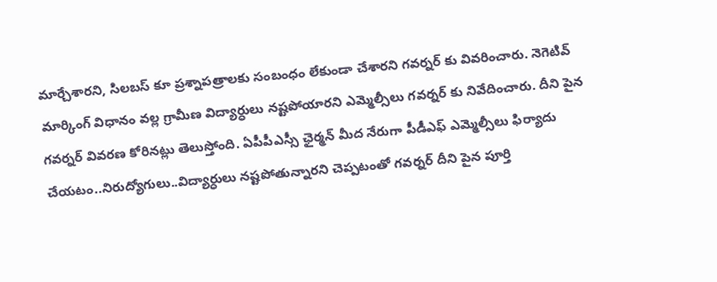మార్చేశారని, సిలబస్ కూ ప్రశ్నాపత్రాలకు సంబంధం లేకుండా చేశారని గవర్నర్ కు వివరించారు. నెగెటివ్ మార్కింగ్ విధానం వల్ల గ్రామీణ విద్యార్ధులు నష్టపోయారని ఎమ్మెల్సీలు గవర్నర్ కు నివేదించారు. దీని పైన గవర్నర్ వివరణ కోరినట్లు తెలుస్తోంది. ఏపీపీఎస్సీ ఛైర్మన్ మీద నేరుగా పీడీఎఫ్ ఎమ్మెల్సీలు ఫిర్యాదు చేయటం..నిరుద్యోగులు..విద్యార్ధులు నష్టపోతున్నారని చెప్పటంతో గవర్నర్ దీని పైన పూర్తి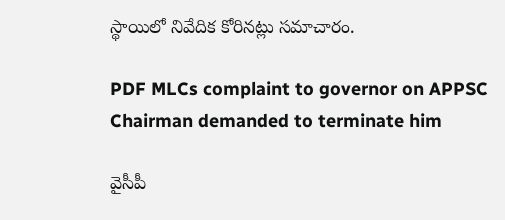స్థాయిలో నివేదిక కోరినట్లు సమాచారం.

PDF MLCs complaint to governor on APPSC Chairman demanded to terminate him

వైసీపీ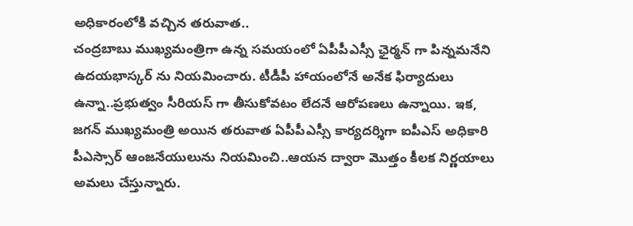అధికారంలోకి వచ్చిన తరువాత..
చంద్రబాబు ముఖ్యమంత్రిగా ఉన్న సమయంలో ఏపీపీఎస్సీ ఛైర్మన్ గా పిన్నమనేని ఉదయభాస్కర్ ను నియమించారు. టీడీపీ హాయంలోనే అనేక ఫిర్యాదులు ఉన్నా..ప్రభుత్వం సీరియస్ గా తీసుకోవటం లేదనే ఆరోపణలు ఉన్నాయి. ఇక, జగన్ ముఖ్యమంత్రి అయిన తరువాత ఏపీపీఎస్సీ కార్యదర్శిగా ఐపీఎస్ అధికారి పీఎస్సార్ ఆంజనేయులును నియమించి..ఆయన ద్వారా మొత్తం కీలక నిర్ణయాలు అమలు చేస్తున్నారు.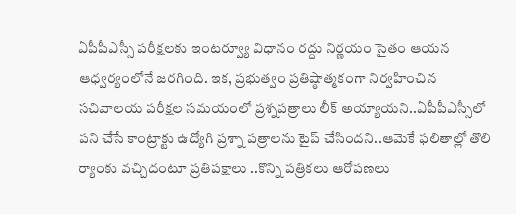ఏపీపీఎస్సీ పరీక్షలకు ఇంటర్వ్యూ విధానం రద్దు నిర్ణయం సైతం ఆయన ఆధ్వర్యంలోనే జరగింది. ఇక, ప్రభుత్వం ప్రతిష్ఠాత్మకంగా నిర్వహించిన సచివాలయ పరీక్షల సమయంలో ప్రశ్నపత్రాలు లీక్ అయ్యాయని..ఏపీపీఎస్సీలో పని చేసే కాంట్రాక్టు ఉద్యోగి ప్రశ్నా పత్రాలను టైప్ చేసిందని..ఆమెకే ఫలితాల్లో తొలి ర్యాంకు వచ్చిదంటూ ప్రతిపక్షాలు ..కొన్ని పత్రికలు ఆరోపణలు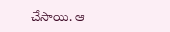చేసాయి. ఆ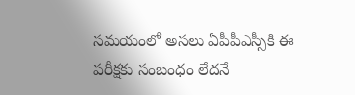సమయంలో అసలు ఏపీపీఎస్సీకి ఈ పరీక్షకు సంబంధం లేదనే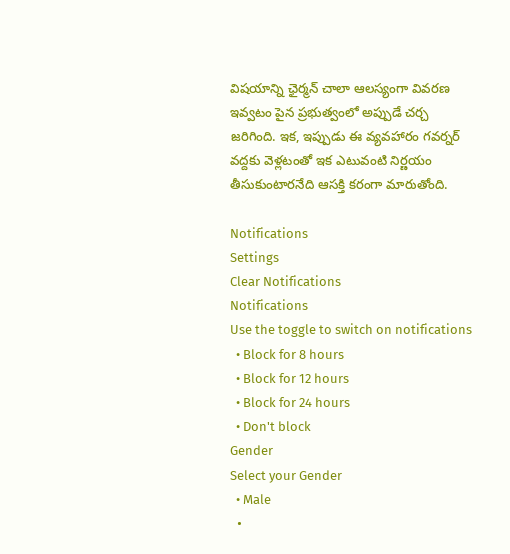విషయాన్ని ఛైర్మన్ చాలా ఆలస్యంగా వివరణ ఇవ్వటం పైన ప్రభుత్వంలో అప్పుడే చర్చ జరిగింది. ఇక, ఇప్పుడు ఈ వ్యవహారం గవర్నర్ వద్దకు వెళ్లటంతో ఇక ఎటువంటి నిర్ణయం తీసుకుంటారనేది ఆసక్తి కరంగా మారుతోంది.

Notifications
Settings
Clear Notifications
Notifications
Use the toggle to switch on notifications
  • Block for 8 hours
  • Block for 12 hours
  • Block for 24 hours
  • Don't block
Gender
Select your Gender
  • Male
  •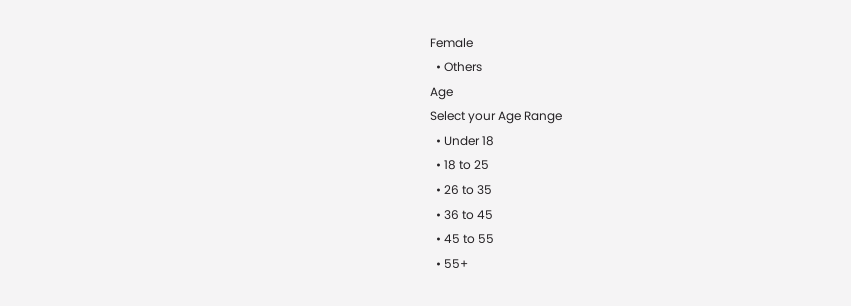Female
  • Others
Age
Select your Age Range
  • Under 18
  • 18 to 25
  • 26 to 35
  • 36 to 45
  • 45 to 55
  • 55+